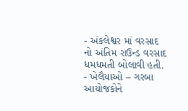- અંકલેશ્વર માં વરસાદ નો અંતિમ રાઉન્ડ વરસાદ ધમધમતી બોલાવી હતી.
- ખેલૈયાઓ – ગરબા આયોજકોને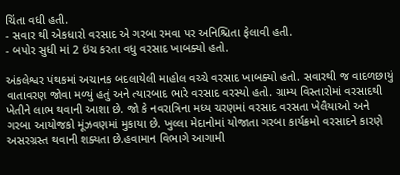ચિંતા વધી હતી.
- સવાર થી એકધારો વરસાદ એ ગરબા રમવા પર અનિશ્ચિતા ફેલાવી હતી.
- બપોર સુધી માં 2 ઇંચ કરતા વધુ વરસાદ ખાબક્યો હતો.

અંકલેશ્વર પંથકમાં અચાનક બદલાયેલી માહોલ વચ્ચે વરસાદ ખાબક્યો હતો. સવારથી જ વાદળછાયું વાતાવરણ જોવા મળ્યું હતું અને ત્યારબાદ ભારે વરસાદ વરસ્યો હતો. ગ્રામ્ય વિસ્તારોમાં વરસાદથી ખેતીને લાભ થવાની આશા છે. જો કે નવરાત્રિના મધ્ય ચરણમાં વરસાદ વરસતા ખેલૈયાઓ અને ગરબા આયોજકો મૂંઝવણમાં મુકાયા છે. ખુલ્લા મેદાનોમાં યોજાતા ગરબા કાર્યક્રમો વરસાદને કારણે અસરગ્રસ્ત થવાની શક્યતા છે.હવામાન વિભાગે આગામી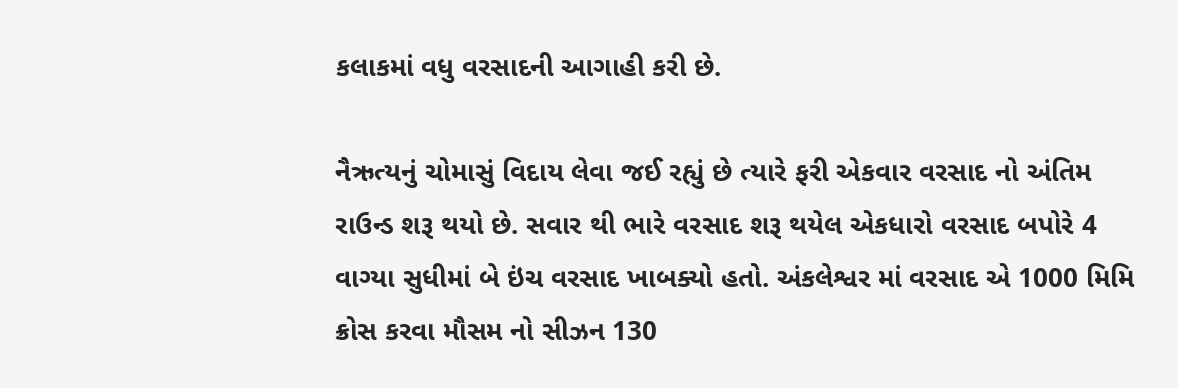કલાકમાં વધુ વરસાદની આગાહી કરી છે.

નૈઋત્યનું ચોમાસું વિદાય લેવા જઈ રહ્યું છે ત્યારે ફરી એકવાર વરસાદ નો અંતિમ રાઉન્ડ શરૂ થયો છે. સવાર થી ભારે વરસાદ શરૂ થયેલ એકધારો વરસાદ બપોરે 4 વાગ્યા સુધીમાં બે ઇંચ વરસાદ ખાબક્યો હતો. અંકલેશ્વર માં વરસાદ એ 1000 મિમિ ક્રોસ કરવા મૌસમ નો સીઝન 130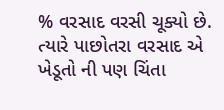% વરસાદ વરસી ચૂક્યો છે. ત્યારે પાછોતરા વરસાદ એ ખેડૂતો ની પણ ચિંતા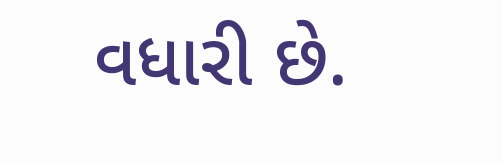વધારી છે.